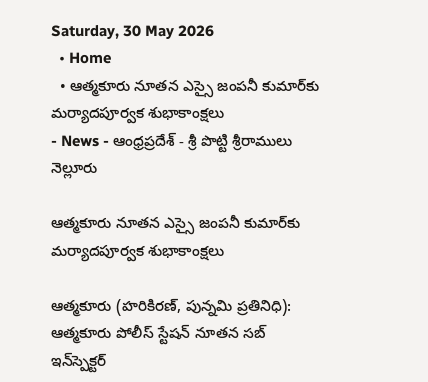Saturday, 30 May 2026
  • Home
  • ఆత్మకూరు నూతన ఎస్సై జంపనీ కుమార్‌కు మర్యాదపూర్వక శుభాకాంక్షలు
- News - ఆంధ్రప్రదేశ్ - శ్రీ పొట్టి శ్రీరాములు నెల్లూరు

ఆత్మకూరు నూతన ఎస్సై జంపనీ కుమార్‌కు మర్యాదపూర్వక శుభాకాంక్షలు

ఆత్మకూరు (హరికిరణ్, పున్నమి ప్రతినిధి): ఆత్మకూరు పోలీస్ స్టేషన్ నూతన సబ్ ఇన్‌స్పెక్టర్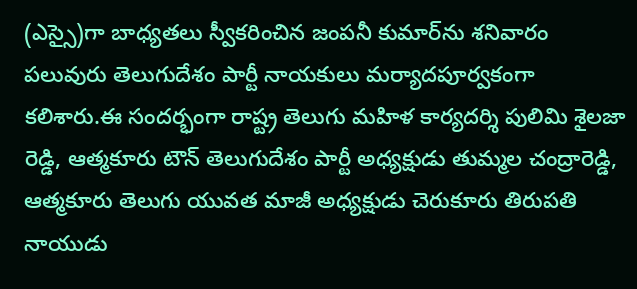(ఎస్సై)గా బాధ్యతలు స్వీకరించిన జంపనీ కుమార్‌ను శనివారం పలువురు తెలుగుదేశం పార్టీ నాయకులు మర్యాదపూర్వకంగా కలిశారు.ఈ సందర్భంగా రాష్ట్ర తెలుగు మహిళ కార్యదర్శి పులిమి శైలజా రెడ్డి, ఆత్మకూరు టౌన్ తెలుగుదేశం పార్టీ అధ్యక్షుడు తుమ్మల చంద్రారెడ్డి, ఆత్మకూరు తెలుగు యువత మాజీ అధ్యక్షుడు చెరుకూరు తిరుపతి నాయుడు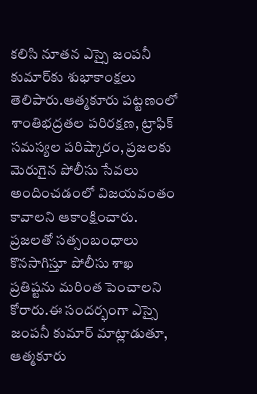కలిసి నూతన ఎస్సై జంపనీ కుమార్‌కు శుభాకాంక్షలు తెలిపారు.ఆత్మకూరు పట్టణంలో శాంతిభద్రతల పరిరక్షణ, ట్రాఫిక్ సమస్యల పరిష్కారం, ప్రజలకు మెరుగైన పోలీసు సేవలు అందించడంలో విజయవంతం కావాలని ఆకాంక్షించారు. ప్రజలతో సత్సంబంధాలు కొనసాగిస్తూ పోలీసు శాఖ ప్రతిష్టను మరింత పెంచాలని కోరారు.ఈ సందర్భంగా ఎస్సై జంపనీ కుమార్ మాట్లాడుతూ, ఆత్మకూరు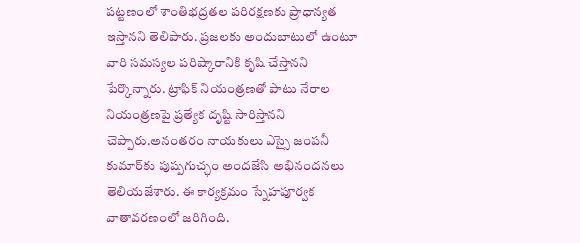పట్టణంలో శాంతిభద్రతల పరిరక్షణకు ప్రాధాన్యత ఇస్తానని తెలిపారు. ప్రజలకు అందుబాటులో ఉంటూ వారి సమస్యల పరిష్కారానికి కృషి చేస్తానని పేర్కొన్నారు. ట్రాఫిక్ నియంత్రణతో పాటు నేరాల నియంత్రణపై ప్రత్యేక దృష్టి సారిస్తానని చెప్పారు.అనంతరం నాయకులు ఎస్సై జంపనీ కుమార్‌కు పుష్పగుచ్ఛం అందజేసి అభినందనలు తెలియజేశారు. ఈ కార్యక్రమం స్నేహపూర్వక వాతావరణంలో జరిగింది.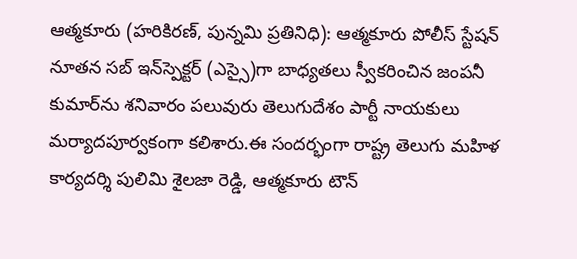ఆత్మకూరు (హరికిరణ్, పున్నమి ప్రతినిధి): ఆత్మకూరు పోలీస్ స్టేషన్ నూతన సబ్ ఇన్‌స్పెక్టర్ (ఎస్సై)గా బాధ్యతలు స్వీకరించిన జంపనీ కుమార్‌ను శనివారం పలువురు తెలుగుదేశం పార్టీ నాయకులు మర్యాదపూర్వకంగా కలిశారు.ఈ సందర్భంగా రాష్ట్ర తెలుగు మహిళ కార్యదర్శి పులిమి శైలజా రెడ్డి, ఆత్మకూరు టౌన్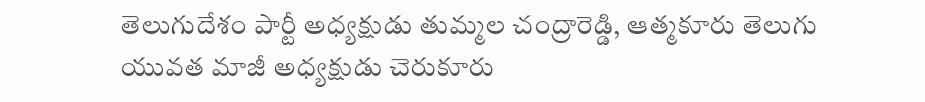తెలుగుదేశం పార్టీ అధ్యక్షుడు తుమ్మల చంద్రారెడ్డి, ఆత్మకూరు తెలుగు యువత మాజీ అధ్యక్షుడు చెరుకూరు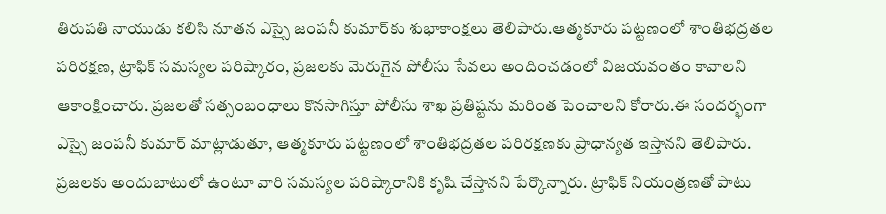తిరుపతి నాయుడు కలిసి నూతన ఎస్సై జంపనీ కుమార్‌కు శుభాకాంక్షలు తెలిపారు.ఆత్మకూరు పట్టణంలో శాంతిభద్రతల పరిరక్షణ, ట్రాఫిక్ సమస్యల పరిష్కారం, ప్రజలకు మెరుగైన పోలీసు సేవలు అందించడంలో విజయవంతం కావాలని ఆకాంక్షించారు. ప్రజలతో సత్సంబంధాలు కొనసాగిస్తూ పోలీసు శాఖ ప్రతిష్టను మరింత పెంచాలని కోరారు.ఈ సందర్భంగా ఎస్సై జంపనీ కుమార్ మాట్లాడుతూ, ఆత్మకూరు పట్టణంలో శాంతిభద్రతల పరిరక్షణకు ప్రాధాన్యత ఇస్తానని తెలిపారు. ప్రజలకు అందుబాటులో ఉంటూ వారి సమస్యల పరిష్కారానికి కృషి చేస్తానని పేర్కొన్నారు. ట్రాఫిక్ నియంత్రణతో పాటు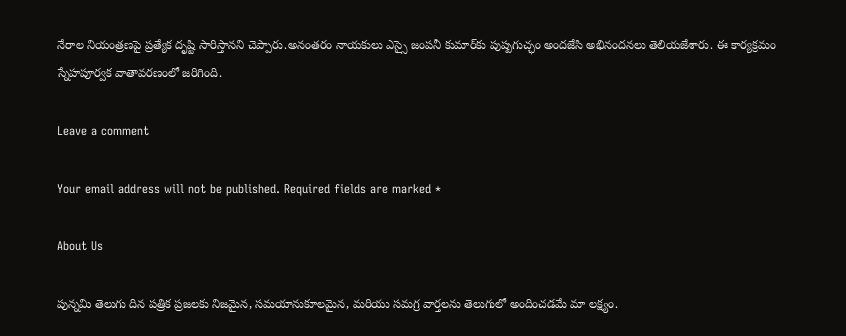నేరాల నియంత్రణపై ప్రత్యేక దృష్టి సారిస్తానని చెప్పారు.అనంతరం నాయకులు ఎస్సై జంపనీ కుమార్‌కు పుష్పగుచ్ఛం అందజేసి అభినందనలు తెలియజేశారు. ఈ కార్యక్రమం స్నేహపూర్వక వాతావరణంలో జరిగింది.

Leave a comment

Your email address will not be published. Required fields are marked *

About Us

పున్నమి తెలుగు దిన పత్రిక ప్రజలకు నిజమైన, సమయానుకూలమైన, మరియు సమగ్ర వార్తలను తెలుగులో అందించడమే మా లక్ష్యం.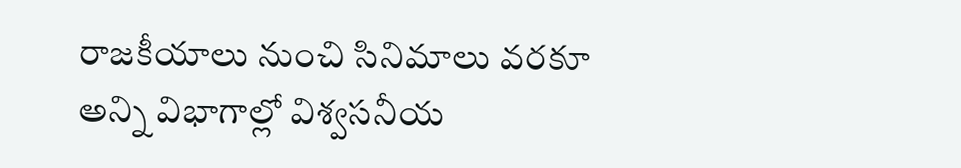రాజకీయాలు నుంచి సినిమాలు వరకూ అన్ని విభాగాల్లో విశ్వసనీయ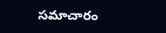సమాచారం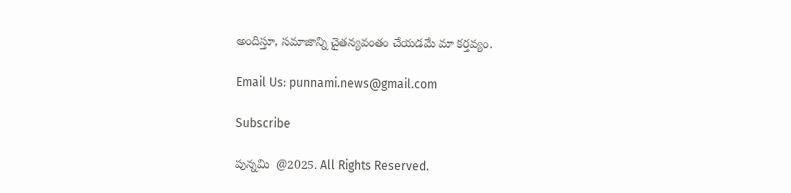అందిస్తూ, సమాజాన్ని చైతన్యవంతం చేయడమే మా కర్తవ్యం.

Email Us: punnami.news@gmail.com

Subscribe

పున్నమి  @2025. All Rights Reserved.